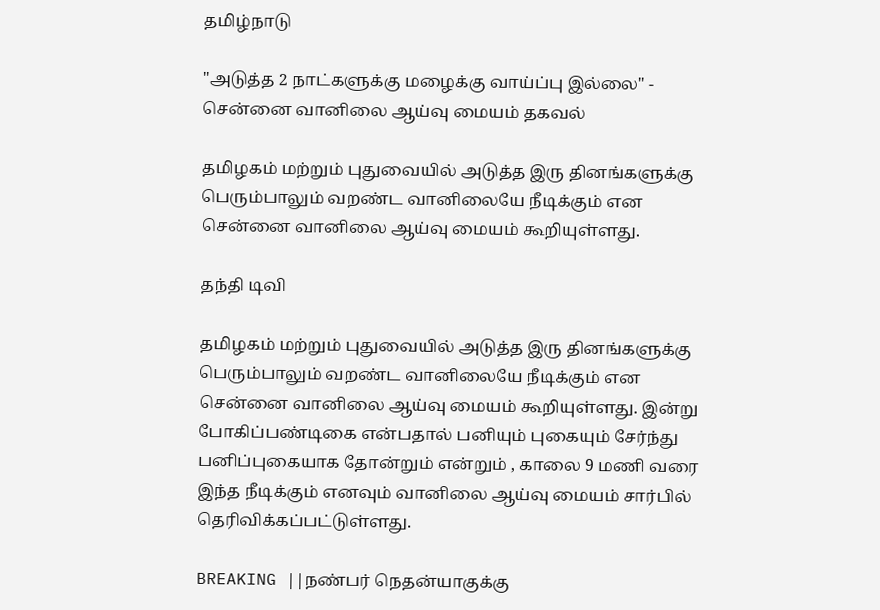தமிழ்நாடு

"அடுத்த 2 நாட்களுக்கு மழைக்கு வாய்ப்பு இல்லை" - சென்னை வானிலை ஆய்வு மையம் தகவல்

தமிழகம் மற்றும் புதுவையில் அடுத்த இரு தினங்களுக்கு பெரும்பாலும் வறண்ட வானிலையே நீடிக்கும் என சென்னை வானிலை ஆய்வு மையம் கூறியுள்ளது.

தந்தி டிவி

தமிழகம் மற்றும் புதுவையில் அடுத்த இரு தினங்களுக்கு பெரும்பாலும் வறண்ட வானிலையே நீடிக்கும் என சென்னை வானிலை ஆய்வு மையம் கூறியுள்ளது. இன்று போகிப்பண்டிகை என்பதால் பனியும் புகையும் சேர்ந்து பனிப்புகையாக தோன்றும் என்றும் , காலை 9 மணி வரை இந்த நீடிக்கும் எனவும் வானிலை ஆய்வு மையம் சார்பில் தெரிவிக்கப்பட்டுள்ளது.

BREAKING ||நண்பர் நெதன்யாகுக்கு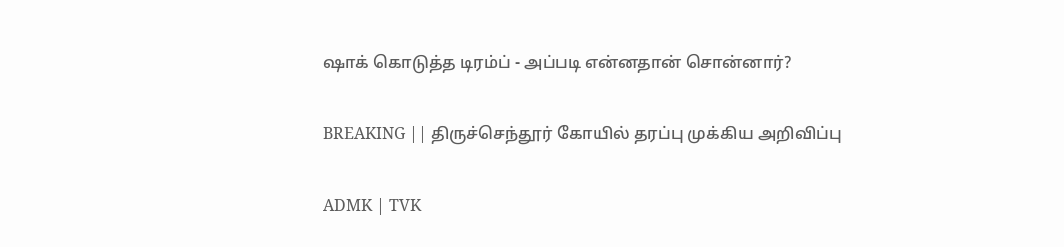ஷாக் கொடுத்த டிரம்ப் - அப்படி என்னதான் சொன்னார்?

BREAKING || திருச்செந்தூர் கோயில் தரப்பு முக்கிய அறிவிப்பு

ADMK | TVK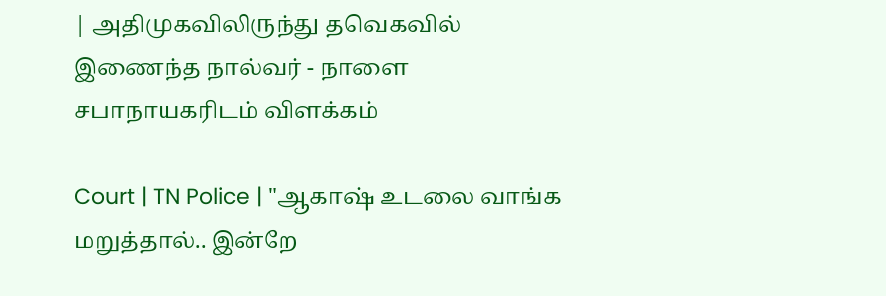| அதிமுகவிலிருந்து தவெகவில் இணைந்த நால்வர் - நாளை சபாநாயகரிடம் விளக்கம்

Court | TN Police | "ஆகாஷ் உடலை வாங்க மறுத்தால்.. இன்றே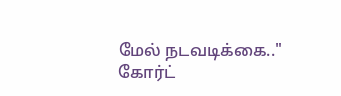மேல் நடவடிக்கை.." கோர்ட்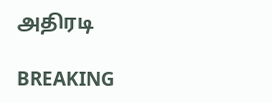அதிரடி

BREAKING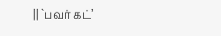|| `பவர் கட்’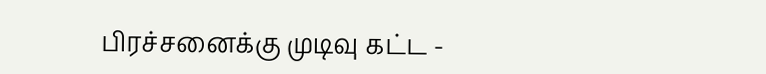பிரச்சனைக்கு முடிவு கட்ட -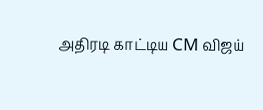அதிரடி காட்டிய CM விஜய்